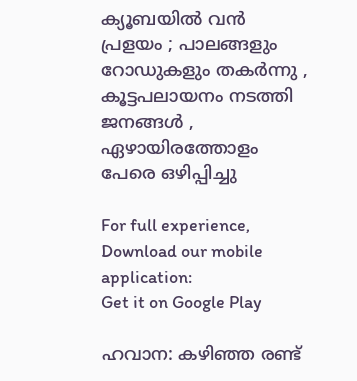ക്യൂബയില്‍ വന്‍ പ്രളയം ; പാലങ്ങളും റോഡുകളും തകര്‍ന്നു , കൂട്ടപലായനം നടത്തി ജനങ്ങള്‍ , ഏഴായിരത്തോളം പേരെ ഒഴിപ്പിച്ചു

For full experience, Download our mobile application:
Get it on Google Play

ഹവാന: കഴിഞ്ഞ രണ്ട്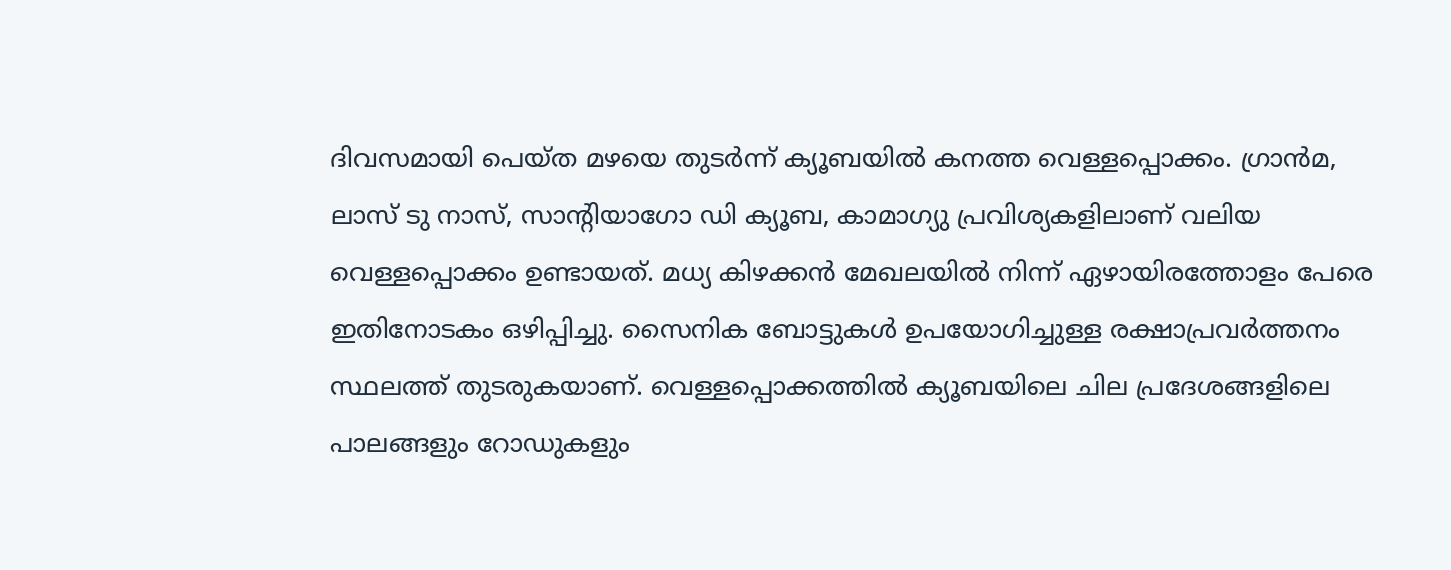ദിവസമായി പെയ്ത മഴയെ തുടര്‍ന്ന് ക്യൂബയില്‍ കനത്ത വെള്ളപ്പൊക്കം. ഗ്രാൻമ, ലാസ് ടു നാസ്, സാന്റിയാഗോ ഡി ക്യൂബ, കാമാഗ്യു പ്രവിശ്യകളിലാണ് വലിയ വെള്ളപ്പൊക്കം ഉണ്ടായത്. മധ്യ കിഴക്കൻ മേഖലയില്‍ നിന്ന് ഏഴായിരത്തോളം പേരെ ഇതിനോടകം ഒഴിപ്പിച്ചു. സൈനിക ബോട്ടുകള്‍ ഉപയോഗിച്ചുള്ള രക്ഷാപ്രവര്‍ത്തനം സ്ഥലത്ത് തുടരുകയാണ്. വെള്ളപ്പൊക്കത്തില്‍ ക്യൂബയിലെ ചില പ്രദേശങ്ങളിലെ പാലങ്ങളും റോഡുകളും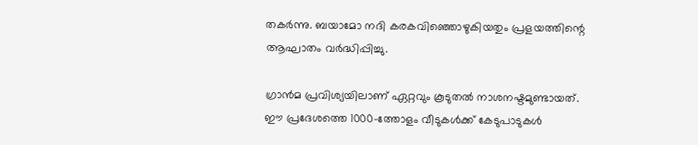തകര്‍ന്നു. ബയാമോ നദി കരകവിഞ്ഞൊഴുകിയതും പ്രളയത്തിന്റെ ആഘാതം വര്‍ദ്ധിപ്പിച്ചു.

ഗ്രാൻമ പ്രവിശ്യയിലാണ് ഏറ്റവും കൂടുതല്‍ നാശനഷ്ടമുണ്ടായത്. ഈ പ്രദേശത്തെ 1000-ത്തോളം വീടുകള്‍ക്ക് കേടുപാടുകള്‍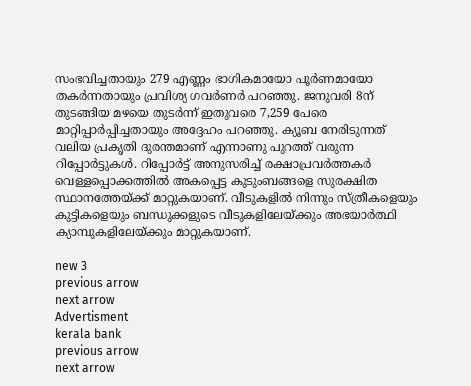സംഭവിച്ചതായും 279 എണ്ണം ഭാഗികമായോ പൂര്‍ണമായോ തകര്‍ന്നതായും പ്രവിശ്യ ഗവര്‍ണര്‍ പറഞ്ഞു. ജനുവരി 8ന് തുടങ്ങിയ മഴയെ തുടര്‍ന്ന് ഇതുവരെ 7,259 പേരെ മാറ്റിപ്പാര്‍പ്പിച്ചതായും അദ്ദേഹം പറഞ്ഞു. ക്യൂബ നേരിടുന്നത് വലിയ പ്രകൃതി ദുരന്തമാണ് എന്നാണു പുറത്ത് വരുന്ന റിപ്പോർട്ടുകൾ. റിപ്പോര്‍ട്ട് അനുസരിച്ച്‌ രക്ഷാപ്രവര്‍ത്തകര്‍ വെള്ളപ്പൊക്കത്തില്‍ അകപ്പെട്ട കുടുംബങ്ങളെ സുരക്ഷിത സ്ഥാനത്തേയ്‌ക്ക് മാറ്റുകയാണ്. വീടുകളില്‍ നിന്നും സ്ത്രീകളെയും കുട്ടികളെയും ബന്ധുക്കളുടെ വീടുകളിലേയ്‌ക്കും അഭയാര്‍ത്ഥി ക്യാമ്പുകളിലേയ്‌ക്കും മാറ്റുകയാണ്.

new 3
previous arrow
next arrow
Advertisment
kerala bank
previous arrow
next arrow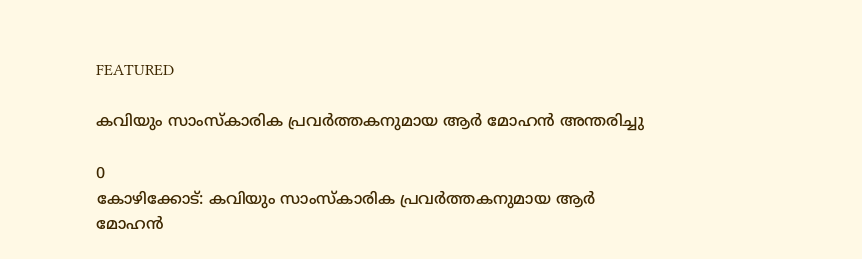FEATURED

കവിയും സാംസ്കാരിക പ്രവര്‍ത്തകനുമായ ആര്‍ മോഹന്‍ അന്തരിച്ചു

0
കോഴിക്കോട്: കവിയും സാംസ്കാരിക പ്രവര്‍ത്തകനുമായ ആര്‍ മോഹന്‍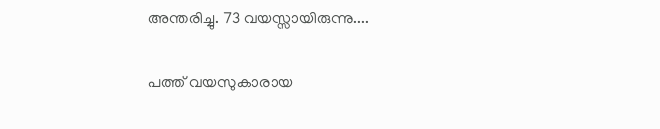അന്തരിച്ചു. 73 വയസ്സായിരുന്നു....

പത്ത് വയസുകാരായ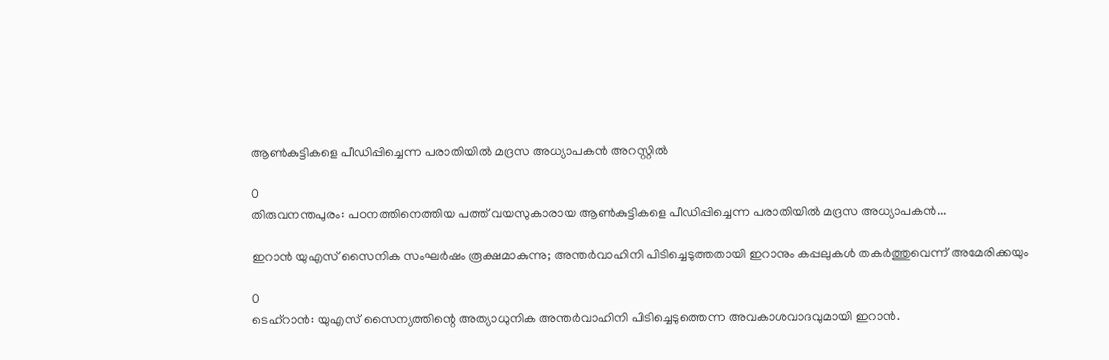ആൺകുട്ടികളെ പീഡിപ്പിച്ചെന്ന പരാതിയിൽ മദ്രസ അധ്യാപകൻ അറസ്റ്റിൽ

0
തിരുവനന്തപുരം: പഠനത്തിനെത്തിയ പത്ത് വയസുകാരായ ആൺകുട്ടികളെ പീഡിപ്പിച്ചെന്ന പരാതിയിൽ മദ്രസ അധ്യാപകൻ...

ഇറാൻ യുഎസ് സൈനിക സംഘർഷം രൂക്ഷമാകുന്നു; അന്തർവാഹിനി പിടിച്ചെടുത്തതായി ഇറാനും കപ്പലുകൾ തകർത്തുവെന്ന് അമേരിക്കയും

0
ടെഹ്റാൻ: യുഎസ് സൈന്യത്തിന്റെ അത്യാധുനിക അന്തർവാഹിനി പിടിച്ചെടുത്തെന്ന അവകാശവാദവുമായി ഇറാൻ.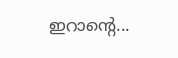ഇറാന്റെ...